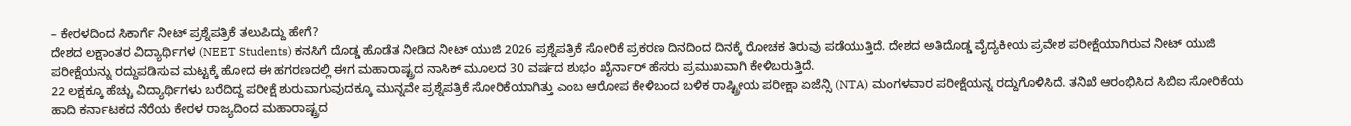– ಕೇರಳದಿಂದ ಸಿಕಾರ್ಗೆ ನೀಟ್ ಪ್ರಶ್ನೆಪತ್ರಿಕೆ ತಲುಪಿದ್ದು ಹೇಗೆ?
ದೇಶದ ಲಕ್ಷಾಂತರ ವಿದ್ಯಾರ್ಥಿಗಳ (NEET Students) ಕನಸಿಗೆ ದೊಡ್ಡ ಹೊಡೆತ ನೀಡಿದ ನೀಟ್ ಯುಜಿ 2026 ಪ್ರಶ್ನೆಪತ್ರಿಕೆ ಸೋರಿಕೆ ಪ್ರಕರಣ ದಿನದಿಂದ ದಿನಕ್ಕೆ ರೋಚಕ ತಿರುವು ಪಡೆಯುತ್ತಿದೆ. ದೇಶದ ಅತಿದೊಡ್ಡ ವೈದ್ಯಕೀಯ ಪ್ರವೇಶ ಪರೀಕ್ಷೆಯಾಗಿರುವ ನೀಟ್ ಯುಜಿ ಪರೀಕ್ಷೆಯನ್ನು ರದ್ದುಪಡಿಸುವ ಮಟ್ಟಕ್ಕೆ ಹೋದ ಈ ಹಗರಣದಲ್ಲಿ ಈಗ ಮಹಾರಾಷ್ಟ್ರದ ನಾಸಿಕ್ ಮೂಲದ 30 ವರ್ಷದ ಶುಭಂ ಖೈರ್ನಾರ್ ಹೆಸರು ಪ್ರಮುಖವಾಗಿ ಕೇಳಿಬರುತ್ತಿದೆ.
22 ಲಕ್ಷಕ್ಕೂ ಹೆಚ್ಚು ವಿದ್ಯಾರ್ಥಿಗಳು ಬರೆದಿದ್ದ ಪರೀಕ್ಷೆ ಶುರುವಾಗುವುದಕ್ಕೂ ಮುನ್ನವೇ ಪ್ರಶ್ನೆಪತ್ರಿಕೆ ಸೋರಿಕೆಯಾಗಿತ್ತು ಎಂಬ ಆರೋಪ ಕೇಳಿಬಂದ ಬಳಿಕ ರಾಷ್ಟ್ರೀಯ ಪರೀಕ್ಷಾ ಏಜೆನ್ಸಿ (NTA) ಮಂಗಳವಾರ ಪರೀಕ್ಷೆಯನ್ನ ರದ್ದುಗೊಳಿಸಿದೆ. ತನಿಖೆ ಆರಂಭಿಸಿದ ಸಿಬಿಐ ಸೋರಿಕೆಯ ಹಾದಿ ಕರ್ನಾಟಕದ ನೆರೆಯ ಕೇರಳ ರಾಜ್ಯದಿಂದ ಮಹಾರಾಷ್ಟ್ರದ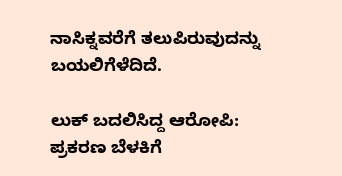ನಾಸಿಕ್ನವರೆಗೆ ತಲುಪಿರುವುದನ್ನು ಬಯಲಿಗೆಳೆದಿದೆ.

ಲುಕ್ ಬದಲಿಸಿದ್ದ ಆರೋಪಿ:
ಪ್ರಕರಣ ಬೆಳಕಿಗೆ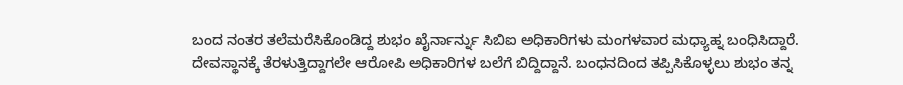ಬಂದ ನಂತರ ತಲೆಮರೆಸಿಕೊಂಡಿದ್ದ ಶುಭಂ ಖೈರ್ನಾರ್ನ್ನು ಸಿಬಿಐ ಅಧಿಕಾರಿಗಳು ಮಂಗಳವಾರ ಮಧ್ಯಾಹ್ನ ಬಂಧಿಸಿದ್ದಾರೆ. ದೇವಸ್ಥಾನಕ್ಕೆ ತೆರಳುತ್ತಿದ್ದಾಗಲೇ ಆರೋಪಿ ಅಧಿಕಾರಿಗಳ ಬಲೆಗೆ ಬಿದ್ದಿದ್ದಾನೆ. ಬಂಧನದಿಂದ ತಪ್ಪಿಸಿಕೊಳ್ಳಲು ಶುಭಂ ತನ್ನ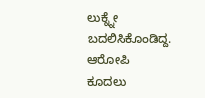ಲುಕ್ನ್ನೇ ಬದಲಿಸಿಕೊಂಡಿದ್ದ. ಆರೋಪಿ ಕೂದಲು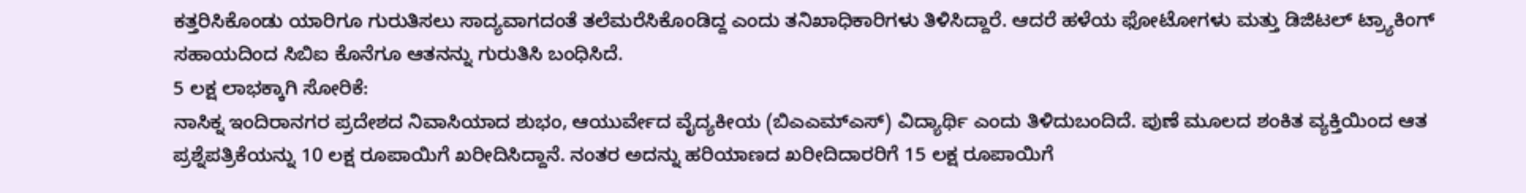ಕತ್ತರಿಸಿಕೊಂಡು ಯಾರಿಗೂ ಗುರುತಿಸಲು ಸಾದ್ಯವಾಗದಂತೆ ತಲೆಮರೆಸಿಕೊಂಡಿದ್ದ ಎಂದು ತನಿಖಾಧಿಕಾರಿಗಳು ತಿಳಿಸಿದ್ದಾರೆ. ಆದರೆ ಹಳೆಯ ಫೋಟೋಗಳು ಮತ್ತು ಡಿಜಿಟಲ್ ಟ್ರ್ಯಾಕಿಂಗ್ ಸಹಾಯದಿಂದ ಸಿಬಿಐ ಕೊನೆಗೂ ಆತನನ್ನು ಗುರುತಿಸಿ ಬಂಧಿಸಿದೆ.
5 ಲಕ್ಷ ಲಾಭಕ್ಕಾಗಿ ಸೋರಿಕೆ:
ನಾಸಿಕ್ನ ಇಂದಿರಾನಗರ ಪ್ರದೇಶದ ನಿವಾಸಿಯಾದ ಶುಭಂ, ಆಯುರ್ವೇದ ವೈದ್ಯಕೀಯ (ಬಿಎಎಮ್ಎಸ್) ವಿದ್ಯಾರ್ಥಿ ಎಂದು ತಿಳಿದುಬಂದಿದೆ. ಪುಣೆ ಮೂಲದ ಶಂಕಿತ ವ್ಯಕ್ತಿಯಿಂದ ಆತ ಪ್ರಶ್ನೆಪತ್ರಿಕೆಯನ್ನು 10 ಲಕ್ಷ ರೂಪಾಯಿಗೆ ಖರೀದಿಸಿದ್ದಾನೆ. ನಂತರ ಅದನ್ನು ಹರಿಯಾಣದ ಖರೀದಿದಾರರಿಗೆ 15 ಲಕ್ಷ ರೂಪಾಯಿಗೆ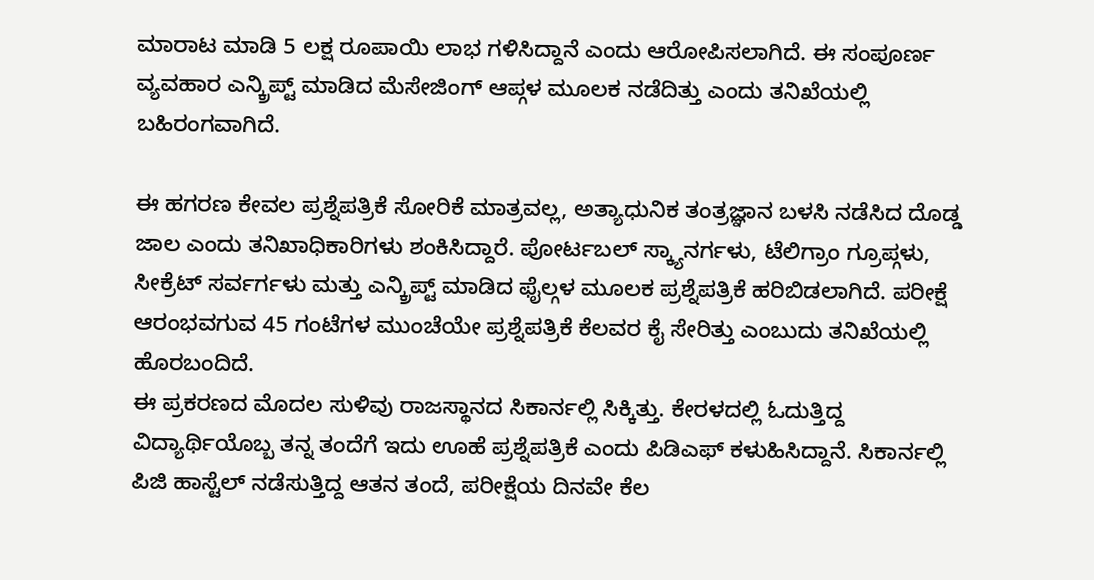ಮಾರಾಟ ಮಾಡಿ 5 ಲಕ್ಷ ರೂಪಾಯಿ ಲಾಭ ಗಳಿಸಿದ್ದಾನೆ ಎಂದು ಆರೋಪಿಸಲಾಗಿದೆ. ಈ ಸಂಪೂರ್ಣ ವ್ಯವಹಾರ ಎನ್ಕ್ರಿಪ್ಟ್ ಮಾಡಿದ ಮೆಸೇಜಿಂಗ್ ಆಪ್ಗಳ ಮೂಲಕ ನಡೆದಿತ್ತು ಎಂದು ತನಿಖೆಯಲ್ಲಿ ಬಹಿರಂಗವಾಗಿದೆ.

ಈ ಹಗರಣ ಕೇವಲ ಪ್ರಶ್ನೆಪತ್ರಿಕೆ ಸೋರಿಕೆ ಮಾತ್ರವಲ್ಲ, ಅತ್ಯಾಧುನಿಕ ತಂತ್ರಜ್ಞಾನ ಬಳಸಿ ನಡೆಸಿದ ದೊಡ್ಡ ಜಾಲ ಎಂದು ತನಿಖಾಧಿಕಾರಿಗಳು ಶಂಕಿಸಿದ್ದಾರೆ. ಪೋರ್ಟಬಲ್ ಸ್ಕ್ಯಾನರ್ಗಳು, ಟೆಲಿಗ್ರಾಂ ಗ್ರೂಪ್ಗಳು, ಸೀಕ್ರೆಟ್ ಸರ್ವರ್ಗಳು ಮತ್ತು ಎನ್ಕ್ರಿಪ್ಟ್ ಮಾಡಿದ ಫೈಲ್ಗಳ ಮೂಲಕ ಪ್ರಶ್ನೆಪತ್ರಿಕೆ ಹರಿಬಿಡಲಾಗಿದೆ. ಪರೀಕ್ಷೆ ಆರಂಭವಗುವ 45 ಗಂಟೆಗಳ ಮುಂಚೆಯೇ ಪ್ರಶ್ನೆಪತ್ರಿಕೆ ಕೆಲವರ ಕೈ ಸೇರಿತ್ತು ಎಂಬುದು ತನಿಖೆಯಲ್ಲಿ ಹೊರಬಂದಿದೆ.
ಈ ಪ್ರಕರಣದ ಮೊದಲ ಸುಳಿವು ರಾಜಸ್ಥಾನದ ಸಿಕಾರ್ನಲ್ಲಿ ಸಿಕ್ಕಿತ್ತು. ಕೇರಳದಲ್ಲಿ ಓದುತ್ತಿದ್ದ ವಿದ್ಯಾರ್ಥಿಯೊಬ್ಬ ತನ್ನ ತಂದೆಗೆ ಇದು ಊಹೆ ಪ್ರಶ್ನೆಪತ್ರಿಕೆ ಎಂದು ಪಿಡಿಎಫ್ ಕಳುಹಿಸಿದ್ದಾನೆ. ಸಿಕಾರ್ನಲ್ಲಿ ಪಿಜಿ ಹಾಸ್ಟೆಲ್ ನಡೆಸುತ್ತಿದ್ದ ಆತನ ತಂದೆ, ಪರೀಕ್ಷೆಯ ದಿನವೇ ಕೆಲ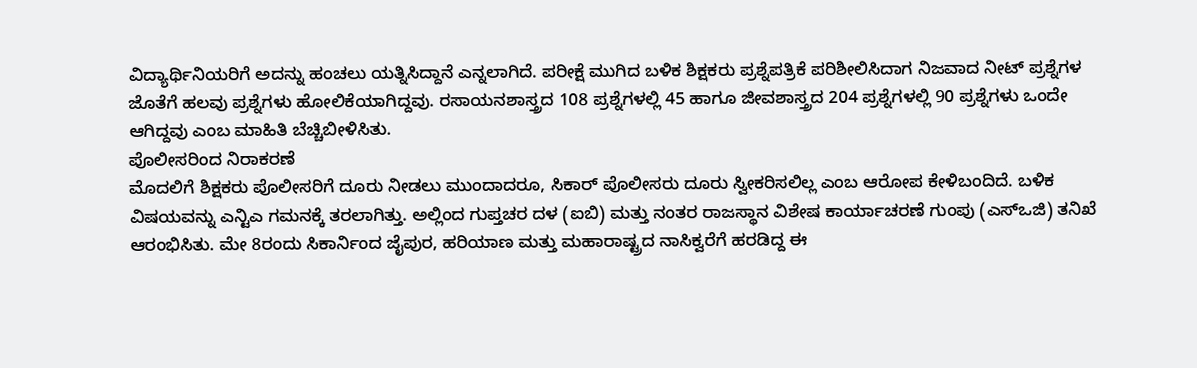ವಿದ್ಯಾರ್ಥಿನಿಯರಿಗೆ ಅದನ್ನು ಹಂಚಲು ಯತ್ನಿಸಿದ್ದಾನೆ ಎನ್ನಲಾಗಿದೆ. ಪರೀಕ್ಷೆ ಮುಗಿದ ಬಳಿಕ ಶಿಕ್ಷಕರು ಪ್ರಶ್ನೆಪತ್ರಿಕೆ ಪರಿಶೀಲಿಸಿದಾಗ ನಿಜವಾದ ನೀಟ್ ಪ್ರಶ್ನೆಗಳ ಜೊತೆಗೆ ಹಲವು ಪ್ರಶ್ನೆಗಳು ಹೋಲಿಕೆಯಾಗಿದ್ದವು. ರಸಾಯನಶಾಸ್ತ್ರದ 108 ಪ್ರಶ್ನೆಗಳಲ್ಲಿ 45 ಹಾಗೂ ಜೀವಶಾಸ್ತ್ರದ 204 ಪ್ರಶ್ನೆಗಳಲ್ಲಿ 90 ಪ್ರಶ್ನೆಗಳು ಒಂದೇ ಆಗಿದ್ದವು ಎಂಬ ಮಾಹಿತಿ ಬೆಚ್ಚಿಬೀಳಿಸಿತು.
ಪೊಲೀಸರಿಂದ ನಿರಾಕರಣೆ
ಮೊದಲಿಗೆ ಶಿಕ್ಷಕರು ಪೊಲೀಸರಿಗೆ ದೂರು ನೀಡಲು ಮುಂದಾದರೂ, ಸಿಕಾರ್ ಪೊಲೀಸರು ದೂರು ಸ್ವೀಕರಿಸಲಿಲ್ಲ ಎಂಬ ಆರೋಪ ಕೇಳಿಬಂದಿದೆ. ಬಳಿಕ ವಿಷಯವನ್ನು ಎನ್ಟಿಎ ಗಮನಕ್ಕೆ ತರಲಾಗಿತ್ತು. ಅಲ್ಲಿಂದ ಗುಪ್ತಚರ ದಳ (ಐಬಿ) ಮತ್ತು ನಂತರ ರಾಜಸ್ಥಾನ ವಿಶೇಷ ಕಾರ್ಯಾಚರಣೆ ಗುಂಪು (ಎಸ್ಒಜಿ) ತನಿಖೆ ಆರಂಭಿಸಿತು. ಮೇ 8ರಂದು ಸಿಕಾರ್ನಿಂದ ಜೈಪುರ, ಹರಿಯಾಣ ಮತ್ತು ಮಹಾರಾಷ್ಟ್ರದ ನಾಸಿಕ್ವರೆಗೆ ಹರಡಿದ್ದ ಈ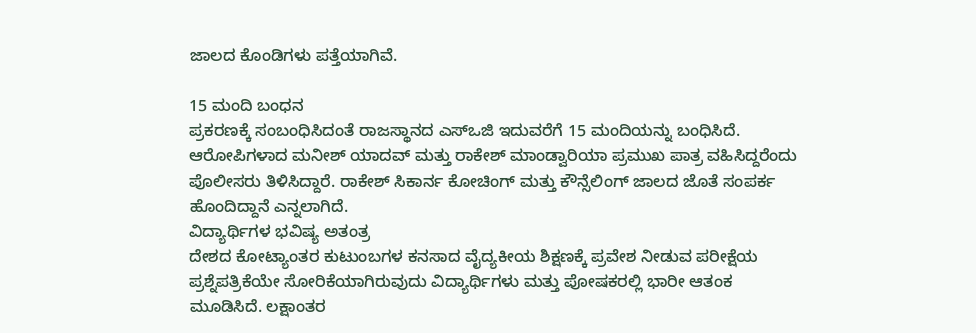ಜಾಲದ ಕೊಂಡಿಗಳು ಪತ್ತೆಯಾಗಿವೆ.

15 ಮಂದಿ ಬಂಧನ
ಪ್ರಕರಣಕ್ಕೆ ಸಂಬಂಧಿಸಿದಂತೆ ರಾಜಸ್ಥಾನದ ಎಸ್ಒಜಿ ಇದುವರೆಗೆ 15 ಮಂದಿಯನ್ನು ಬಂಧಿಸಿದೆ. ಆರೋಪಿಗಳಾದ ಮನೀಶ್ ಯಾದವ್ ಮತ್ತು ರಾಕೇಶ್ ಮಾಂಡ್ವಾರಿಯಾ ಪ್ರಮುಖ ಪಾತ್ರ ವಹಿಸಿದ್ದರೆಂದು ಪೊಲೀಸರು ತಿಳಿಸಿದ್ದಾರೆ. ರಾಕೇಶ್ ಸಿಕಾರ್ನ ಕೋಚಿಂಗ್ ಮತ್ತು ಕೌನ್ಸೆಲಿಂಗ್ ಜಾಲದ ಜೊತೆ ಸಂಪರ್ಕ ಹೊಂದಿದ್ದಾನೆ ಎನ್ನಲಾಗಿದೆ.
ವಿದ್ಯಾರ್ಥಿಗಳ ಭವಿಷ್ಯ ಅತಂತ್ರ
ದೇಶದ ಕೋಟ್ಯಾಂತರ ಕುಟುಂಬಗಳ ಕನಸಾದ ವೈದ್ಯಕೀಯ ಶಿಕ್ಷಣಕ್ಕೆ ಪ್ರವೇಶ ನೀಡುವ ಪರೀಕ್ಷೆಯ ಪ್ರಶ್ನೆಪತ್ರಿಕೆಯೇ ಸೋರಿಕೆಯಾಗಿರುವುದು ವಿದ್ಯಾರ್ಥಿಗಳು ಮತ್ತು ಪೋಷಕರಲ್ಲಿ ಭಾರೀ ಆತಂಕ ಮೂಡಿಸಿದೆ. ಲಕ್ಷಾಂತರ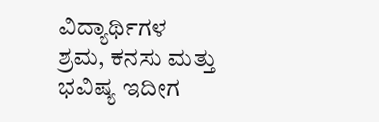ವಿದ್ಯಾರ್ಥಿಗಳ ಶ್ರಮ, ಕನಸು ಮತ್ತು ಭವಿಷ್ಯ ಇದೀಗ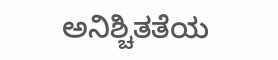ಅನಿಶ್ಚಿತತೆಯ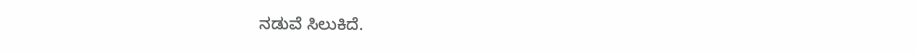ನಡುವೆ ಸಿಲುಕಿದೆ.